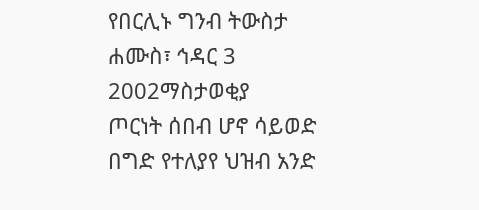የበርሊኑ ግንብ ትውስታ
ሐሙስ፣ ኅዳር 3 2002ማስታወቂያ
ጦርነት ሰበብ ሆኖ ሳይወድ በግድ የተለያየ ህዝብ አንድ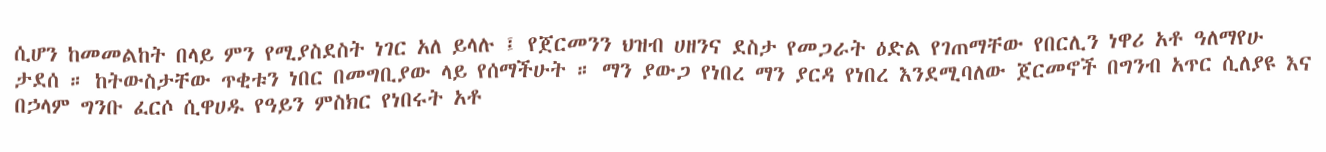ሲሆን ከመመልከት በላይ ምን የሚያስደስት ነገር አለ ይላሉ ፤ የጀርመንን ህዝብ ሀዘንና ደስታ የመጋራት ዕድል የገጠማቸው የበርሊን ነዋሪ አቶ ዓለማየሁ ታደሰ ። ከትውስታቸው ጥቂቱን ነበር በመግቢያው ላይ የሰማችሁት ። ማን ያውጋ የነበረ ማን ያርዳ የነበረ እንደሚባለው ጀርመኖች በግንብ አጥር ሲለያዩ እና በኃላም ግንቡ ፈርሶ ሲዋሀዱ የዓይን ምስክር የነበሩት አቶ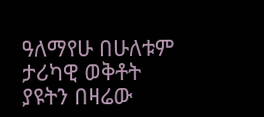ዓለማየሁ በሁለቱም ታሪካዊ ወቅቶት ያዩትን በዛሬው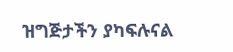ዝግጅታችን ያካፍሉናል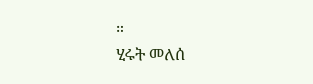።
ሂሩት መለሰ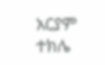አርያም ተክሌ